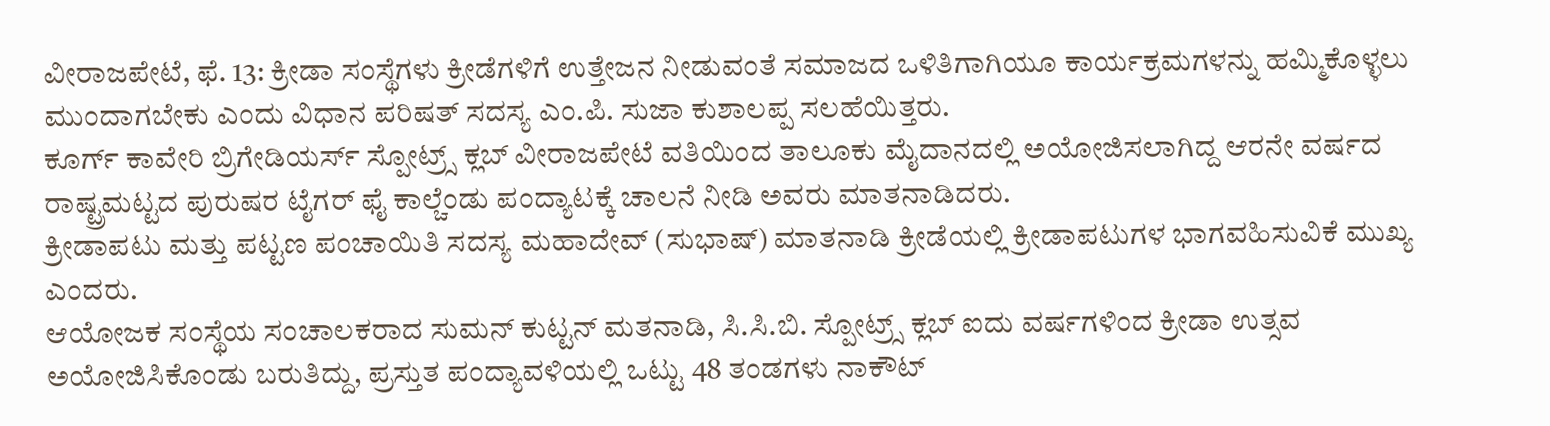ವೀರಾಜಪೇಟೆ, ಫೆ. 13: ಕ್ರೀಡಾ ಸಂಸ್ಥೆಗಳು ಕ್ರೀಡೆಗಳಿಗೆ ಉತ್ತೇಜನ ನೀಡುವಂತೆ ಸಮಾಜದ ಒಳಿತಿಗಾಗಿಯೂ ಕಾರ್ಯಕ್ರಮಗಳನ್ನು ಹಮ್ಮಿಕೊಳ್ಳಲು ಮುಂದಾಗಬೇಕು ಎಂದು ವಿಧಾನ ಪರಿಷತ್ ಸದಸ್ಯ ಎಂ.ಪಿ. ಸುಜಾ ಕುಶಾಲಪ್ಪ ಸಲಹೆಯಿತ್ತರು.
ಕೂರ್ಗ್ ಕಾವೇರಿ ಬ್ರಿಗೇಡಿಯರ್ಸ್ ಸ್ಪೋಟ್ರ್ಸ್ ಕ್ಲಬ್ ವೀರಾಜಪೇಟೆ ವತಿಯಿಂದ ತಾಲೂಕು ಮೈದಾನದಲ್ಲಿ ಅಯೋಜಿಸಲಾಗಿದ್ದ ಆರನೇ ವರ್ಷದ ರಾಷ್ಟ್ರಮಟ್ಟದ ಪುರುಷರ ಟೈಗರ್ ಫೈ ಕಾಲ್ಚೆಂಡು ಪಂದ್ಯಾಟಕ್ಕೆ ಚಾಲನೆ ನೀಡಿ ಅವರು ಮಾತನಾಡಿದರು.
ಕ್ರೀಡಾಪಟು ಮತ್ತು ಪಟ್ಟಣ ಪಂಚಾಯಿತಿ ಸದಸ್ಯ ಮಹಾದೇವ್ (ಸುಭಾಷ್) ಮಾತನಾಡಿ ಕ್ರೀಡೆಯಲ್ಲಿ ಕ್ರೀಡಾಪಟುಗಳ ಭಾಗವಹಿಸುವಿಕೆ ಮುಖ್ಯ ಎಂದರು.
ಆಯೋಜಕ ಸಂಸ್ಥೆಯ ಸಂಚಾಲಕರಾದ ಸುಮನ್ ಕುಟ್ಟನ್ ಮತನಾಡಿ, ಸಿ.ಸಿ.ಬಿ. ಸ್ಪೋಟ್ರ್ಸ್ ಕ್ಲಬ್ ಐದು ವರ್ಷಗಳಿಂದ ಕ್ರೀಡಾ ಉತ್ಸವ ಅಯೋಜಿಸಿಕೊಂಡು ಬರುತಿದ್ದು, ಪ್ರಸ್ತುತ ಪಂದ್ಯಾವಳಿಯಲ್ಲಿ ಒಟ್ಟು 48 ತಂಡಗಳು ನಾಕೌಟ್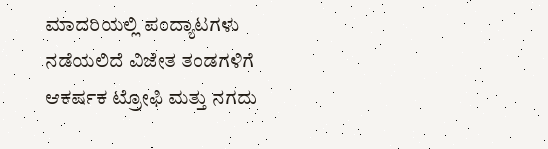ಮಾದರಿಯಲ್ಲಿ ಪಂದ್ಯಾಟಗಳು ನಡೆಯಲಿದೆ ವಿಜೇತ ತಂಡಗಳಿಗೆ ಆಕರ್ಷಕ ಟ್ರೋಫಿ ಮತ್ತು ನಗದು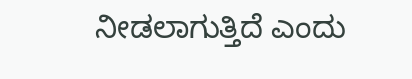ನೀಡಲಾಗುತ್ತಿದೆ ಎಂದು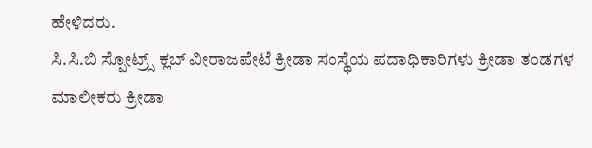ಹೇಳಿದರು.
ಸಿ.ಸಿ.ಬಿ ಸ್ಪೋಟ್ರ್ಸ್ ಕ್ಲಬ್ ವೀರಾಜಪೇಟೆ ಕ್ರೀಡಾ ಸಂಸ್ಥೆಯ ಪದಾಧಿಕಾರಿಗಳು ಕ್ರೀಡಾ ತಂಡಗಳ ಮಾಲೀಕರು ಕ್ರೀಡಾ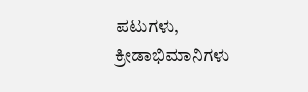ಪಟುಗಳು, ಕ್ರೀಡಾಭಿಮಾನಿಗಳು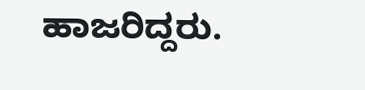ಹಾಜರಿದ್ದರು.